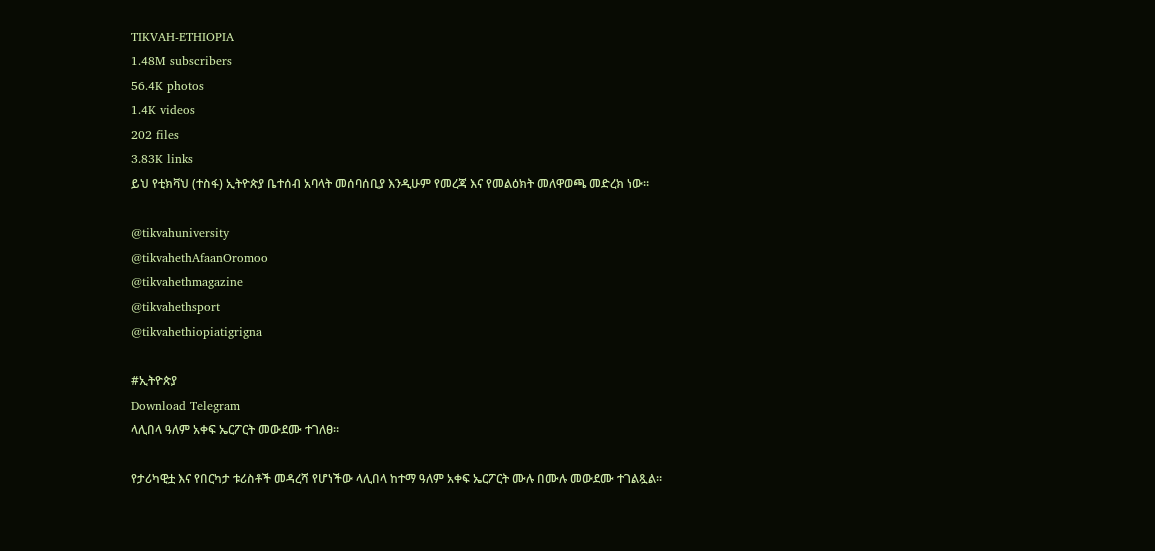TIKVAH-ETHIOPIA
1.48M subscribers
56.4K photos
1.4K videos
202 files
3.83K links
ይህ የቲክቫህ (ተስፋ) ኢትዮጵያ ቤተሰብ አባላት መሰባሰቢያ እንዲሁም የመረጃ እና የመልዕክት መለዋወጫ መድረክ ነው።

@tikvahuniversity
@tikvahethAfaanOromoo
@tikvahethmagazine
@tikvahethsport
@tikvahethiopiatigrigna

#ኢትዮጵያ
Download Telegram
ላሊበላ ዓለም አቀፍ ኤርፖርት መውደሙ ተገለፀ።

የታሪካዊቷ እና የበርካታ ቱሪስቶች መዳረሻ የሆነችው ላሊበላ ከተማ ዓለም አቀፍ ኤርፖርት ሙሉ በሙሉ መውደሙ ተገልጿል።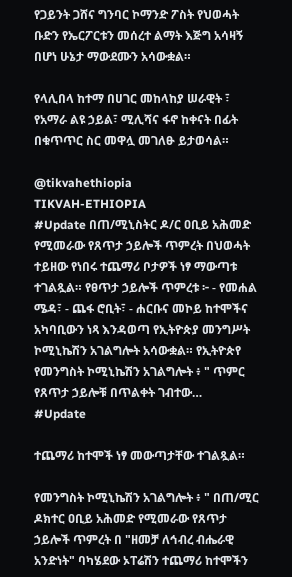የጋይንት ጋሸና ግንባር ኮማንድ ፖስት የህወሓት ቡድን የኤርፖርቱን መሰረተ ልማት እጅግ አሳዛኝ በሆነ ሁኔታ ማውደሙን አሳውቋል።

የላሊበላ ከተማ በሀገር መከላከያ ሠራዊት ፣ የአማራ ልዩ ኃይል፣ ሚሊሻና ፋኖ ከቀናት በፊት በቁጥጥር ስር መዋሏ መገለፁ ይታወሳል።

@tikvahethiopia
TIKVAH-ETHIOPIA
#Update በጠ/ሚኒስትር ዶ/ር ዐቢይ አሕመድ የሚመራው የጸጥታ ኃይሎች ጥምረት በህወሓት ተይዘው የነበሩ ተጨማሪ ቦታዎች ነፃ ማውጣቱ ተገልጿል። የፀጥታ ኃይሎች ጥምረቱ ፦ - የመሐል ሜዳ፣ - ጨፋ ሮቢት፣ - ሐርቡና መኮይ ከተሞችና አካባቢውን ነጻ እንዳወጣ የኢትዮጵያ መንግሥት ኮሚኒኬሽን አገልግሎት አሳውቋል። የኢትዮጵየ የመንግስት ኮሚኒኬሽን አገልግሎት ፥ " ጥምር የጸጥታ ኃይሎቹ በጥልቀት ገብተው…
#Update

ተጨማሪ ከተሞች ነፃ መውጣታቸው ተገልጿል።

የመንግስት ኮሚኒኬሽን አገልግሎት ፥ " በጠ/ሚር ዶክተር ዐቢይ አሕመድ የሚመራው የጸጥታ ኃይሎች ጥምረት በ "ዘመቻ ለኅብረ ብሔራዊ አንድነት" ባካሄደው ኦፐሬሽን ተጨማሪ ከተሞችን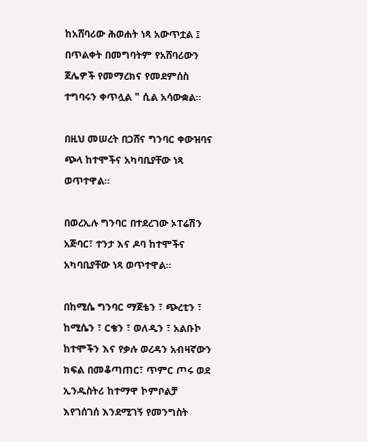ከአሸባሪው ሕወሐት ነጻ አውጥቷል ፤ በጥልቀት በመግባትም የአሸባሪውን ጀሌዎች የመማረክና የመደምሰስ ተግባሩን ቀጥሏል " ሲል አሳውቋል።

በዚህ መሠረት በጋሸና ግንባር ቀውዝባና ጭላ ከተሞችና አካባቢያቸው ነጻ ወጥተዋል።

በወረኢሉ ግንባር በተደረገው ኦፐሬሽን አጅባር፣ ተንታ እና ዶባ ከተሞችና አካባቢያቸው ነጻ ወጥተዋል።

በከሚሴ ግንባር ማጀቴን ፣ ጭረቲን ፣ ከሚሴን ፣ ርቄን ፣ ወለዲን ፣ አልቡኮ ከተሞችን እና የቃሉ ወረዳን አብዛኛውን ክፍል በመቆጣጠር፣ ጥምር ጦሩ ወደ ኢንዱስትሪ ከተማዋ ኮምቦልቻ እየገሰገሰ እንደሚገኝ የመንግስት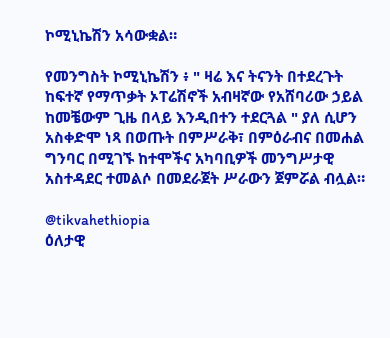ኮሚኒኬሽን አሳውቋል።

የመንግስት ኮሚኒኬሽን ፥ " ዛሬ እና ትናንት በተደረጉት ከፍተኛ የማጥቃት ኦፐሬሽኖች አብዛኛው የአሸባሪው ኃይል ከመቼውም ጊዜ በላይ እንዲበተን ተደርጓል " ያለ ሲሆን አስቀድሞ ነጻ በወጡት በምሥራቅ፣ በምዕራብና በመሐል ግንባር በሚገኙ ከተሞችና አካባቢዎች መንግሥታዊ አስተዳደር ተመልሶ በመደራጀት ሥራውን ጀምሯል ብሏል።

@tikvahethiopia
ዕለታዊ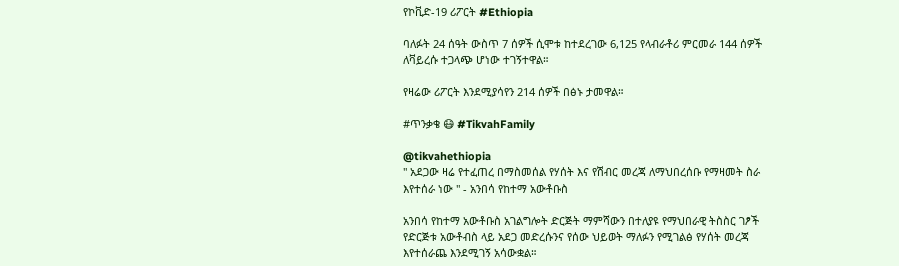የኮቪድ-19 ሪፖርት #Ethiopia

ባለፉት 24 ሰዓት ውስጥ 7 ሰዎች ሲሞቱ ከተደረገው 6,125 የላብራቶሪ ምርመራ 144 ሰዎች ለቫይረሱ ተጋላጭ ሆነው ተገኝተዋል።

የዛሬው ሪፖርት እንደሚያሳየን 214 ሰዎች በፅኑ ታመዋል።

#ጥንቃቄ 😷 #TikvahFamily

@tikvahethiopia
" አደጋው ዛሬ የተፈጠረ በማስመሰል የሃሰት እና የሽብር መረጃ ለማህበረሰቡ የማዛመት ስራ እየተሰራ ነው " - አንበሳ የከተማ አውቶቡስ

አንበሳ የከተማ አውቶቡስ አገልግሎት ድርጅት ማምሻውን በተለያዩ የማህበራዊ ትስስር ገፆች የድርጅቱ አውቶብስ ላይ አደጋ መድረሱንና የሰው ህይወት ማለፉን የሚገልፅ የሃሰት መረጃ እየተሰራጨ እንደሚገኝ አሳውቋል።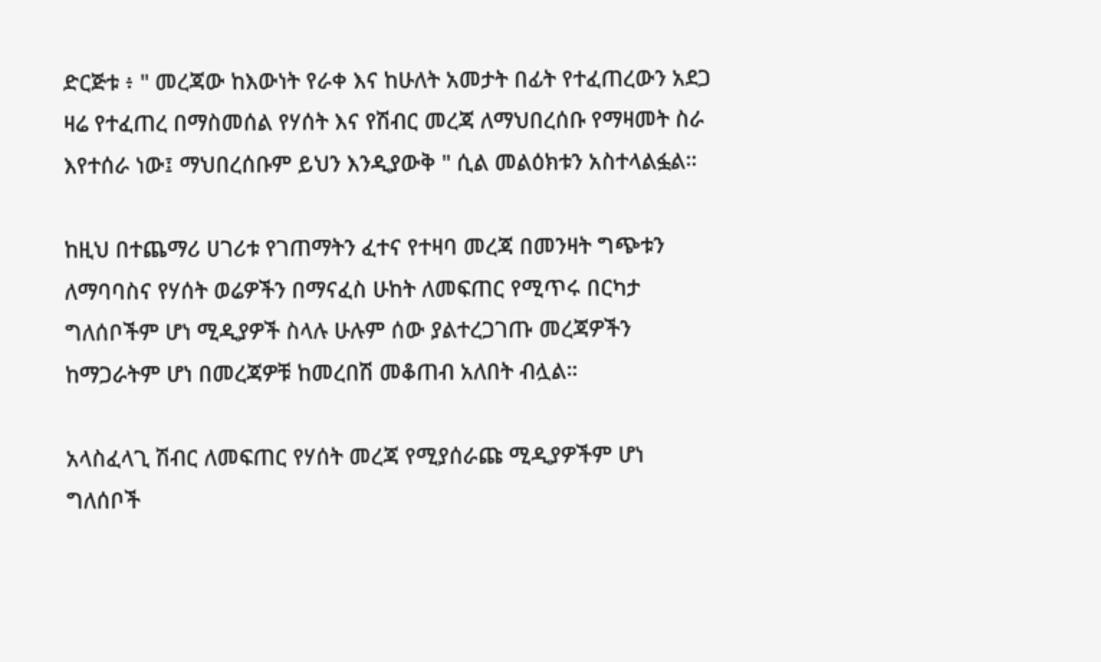ድርጅቱ ፥ " መረጃው ከእውነት የራቀ እና ከሁለት አመታት በፊት የተፈጠረውን አደጋ ዛሬ የተፈጠረ በማስመሰል የሃሰት እና የሽብር መረጃ ለማህበረሰቡ የማዛመት ስራ እየተሰራ ነው፤ ማህበረሰቡም ይህን እንዲያውቅ " ሲል መልዕክቱን አስተላልፏል።

ከዚህ በተጨማሪ ሀገሪቱ የገጠማትን ፈተና የተዛባ መረጃ በመንዛት ግጭቱን ለማባባስና የሃሰት ወሬዎችን በማናፈስ ሁከት ለመፍጠር የሚጥሩ በርካታ ግለሰቦችም ሆነ ሚዲያዎች ስላሉ ሁሉም ሰው ያልተረጋገጡ መረጃዎችን ከማጋራትም ሆነ በመረጃዎቹ ከመረበሽ መቆጠብ አለበት ብሏል።

አላስፈላጊ ሽብር ለመፍጠር የሃሰት መረጃ የሚያሰራጩ ሚዲያዎችም ሆነ ግለሰቦች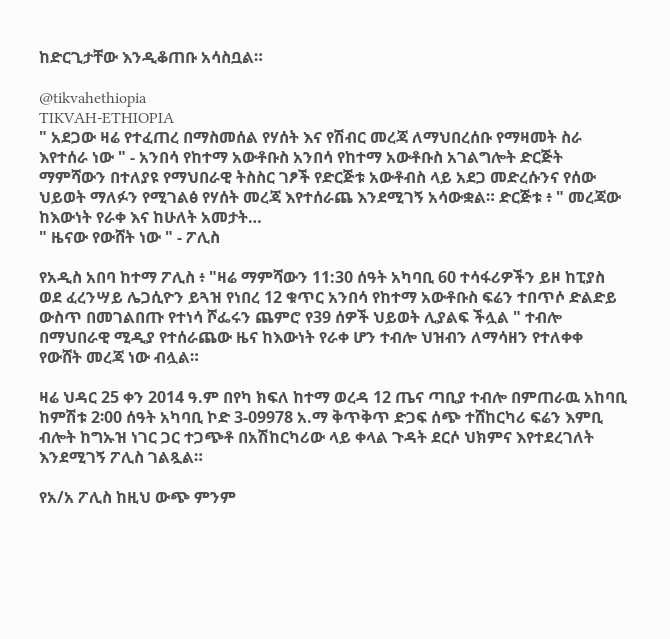ከድርጊታቸው እንዲቆጠቡ አሳስቧል።

@tikvahethiopia
TIKVAH-ETHIOPIA
" አደጋው ዛሬ የተፈጠረ በማስመሰል የሃሰት እና የሽብር መረጃ ለማህበረሰቡ የማዛመት ስራ እየተሰራ ነው " - አንበሳ የከተማ አውቶቡስ አንበሳ የከተማ አውቶቡስ አገልግሎት ድርጅት ማምሻውን በተለያዩ የማህበራዊ ትስስር ገፆች የድርጅቱ አውቶብስ ላይ አደጋ መድረሱንና የሰው ህይወት ማለፉን የሚገልፅ የሃሰት መረጃ እየተሰራጨ እንደሚገኝ አሳውቋል። ድርጅቱ ፥ " መረጃው ከእውነት የራቀ እና ከሁለት አመታት…
" ዜናው የውሸት ነው " - ፖሊስ

የአዲስ አበባ ከተማ ፖሊስ ፥ "ዛሬ ማምሻውን 11:30 ሰዓት አካባቢ 60 ተሳፋሪዎችን ይዞ ከፒያስ ወደ ፈረንሣይ ሌጋሲዮን ይጓዝ የነበረ 12 ቁጥር አንበሳ የከተማ አውቶቡስ ፍሬን ተበጥሶ ድልድይ ውስጥ በመገልበጡ የተነሳ ሾፌሩን ጨምሮ የ39 ሰዎች ህይወት ሊያልፍ ችሏል " ተብሎ በማህበራዊ ሚዲያ የተሰራጨው ዜና ከእውነት የራቀ ሆን ተብሎ ህዝብን ለማሳዘን የተለቀቀ የውሸት መረጃ ነው ብሏል።

ዛሬ ህዳር 25 ቀን 2014 ዓ.ም በየካ ክፍለ ከተማ ወረዳ 12 ጤና ጣቢያ ተብሎ በምጠራዉ አከባቢ ከምሽቱ 2፡00 ሰዓት አካባቢ ኮድ 3-09978 አ.ማ ቅጥቅጥ ድጋፍ ሰጭ ተሸከርካሪ ፍሬን እምቢ ብሎት ከግኡዝ ነገር ጋር ተጋጭቶ በአሽከርካሪው ላይ ቀላል ጉዳት ደርሶ ህክምና እየተደረገለት እንደሚገኝ ፖሊስ ገልጿል።

የአ/አ ፖሊስ ከዚህ ውጭ ምንም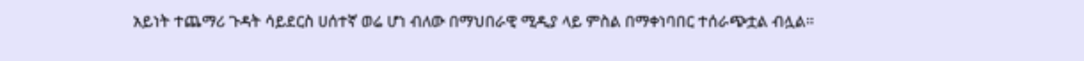አይነት ተጨማሪ ጉዳት ሳይደርስ ሀሰተኛ ወሬ ሆነ ብለው በማህበራዊ ሚዲያ ላይ ምስል በማቀነባበር ተሰራጭቷል ብሏል።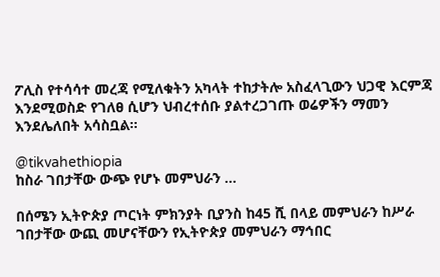ፖሊስ የተሳሳተ መረጃ የሚለቁትን አካላት ተከታትሎ አስፈላጊውን ህጋዊ እርምጃ እንደሚወስድ የገለፀ ሲሆን ህብረተሰቡ ያልተረጋገጡ ወሬዎችን ማመን እንደሌለበት አሳስቧል።

@tikvahethiopia
ከስራ ገበታቸው ውጭ የሆኑ መምህራን ...

በሰሜን ኢትዮጵያ ጦርነት ምክንያት ቢያንስ ከ45 ሺ በላይ መምህራን ከሥራ ገበታቸው ውጪ መሆናቸውን የኢትዮጵያ መምህራን ማኅበር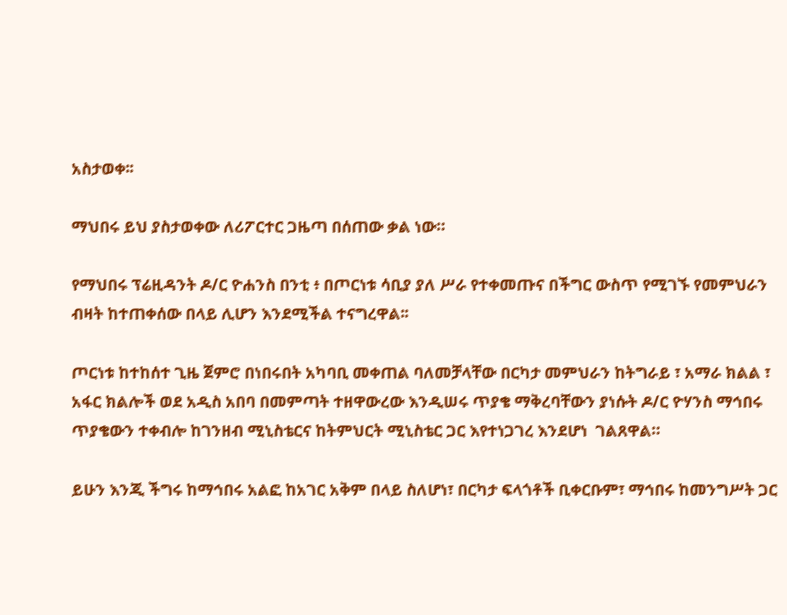አስታወቀ፡፡

ማህበሩ ይህ ያስታወቀው ለሪፖርተር ጋዜጣ በሰጠው ቃል ነው።

የማህበሩ ፕሬዚዳንት ዶ/ር ዮሐንስ በንቲ ፥ በጦርነቱ ሳቢያ ያለ ሥራ የተቀመጡና በችግር ውስጥ የሚገኙ የመምህራን ብዛት ከተጠቀሰው በላይ ሊሆን እንደሚችል ተናግረዋል፡፡

ጦርነቱ ከተከሰተ ጊዜ ጀምሮ በነበሩበት አካባቢ መቀጠል ባለመቻላቸው በርካታ መምህራን ከትግራይ ፣ አማራ ክልል ፣ አፋር ክልሎች ወደ አዲስ አበባ በመምጣት ተዘዋውረው እንዲሠሩ ጥያቄ ማቅረባቸውን ያነሱት ዶ/ር ዮሃንስ ማኅበሩ ጥያቄውን ተቀብሎ ከገንዘብ ሚኒስቴርና ከትምህርት ሚኒስቴር ጋር እየተነጋገረ እንደሆነ  ገልጸዋል።

ይሁን እንጂ ችግሩ ከማኅበሩ አልፎ ከአገር አቅም በላይ ስለሆነ፣ በርካታ ፍላጎቶች ቢቀርቡም፣ ማኅበሩ ከመንግሥት ጋር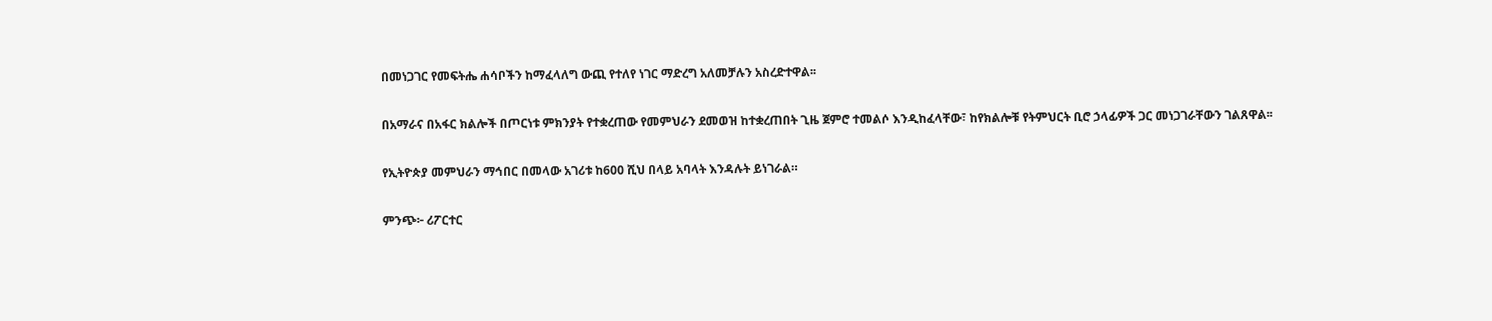በመነጋገር የመፍትሔ ሐሳቦችን ከማፈላለግ ውጪ የተለየ ነገር ማድረግ አለመቻሉን አስረድተዋል፡፡

በአማራና በአፋር ክልሎች በጦርነቱ ምክንያት የተቋረጠው የመምህራን ደመወዝ ከተቋረጠበት ጊዜ ጀምሮ ተመልሶ እንዲከፈላቸው፣ ከየክልሎቹ የትምህርት ቢሮ ኃላፊዎች ጋር መነጋገራቸውን ገልጸዋል፡፡

የኢትዮጵያ መምህራን ማኅበር በመላው አገሪቱ ከ600 ሺህ በላይ አባላት እንዳሉት ይነገራል።

ምንጭ፦ ሪፖርተር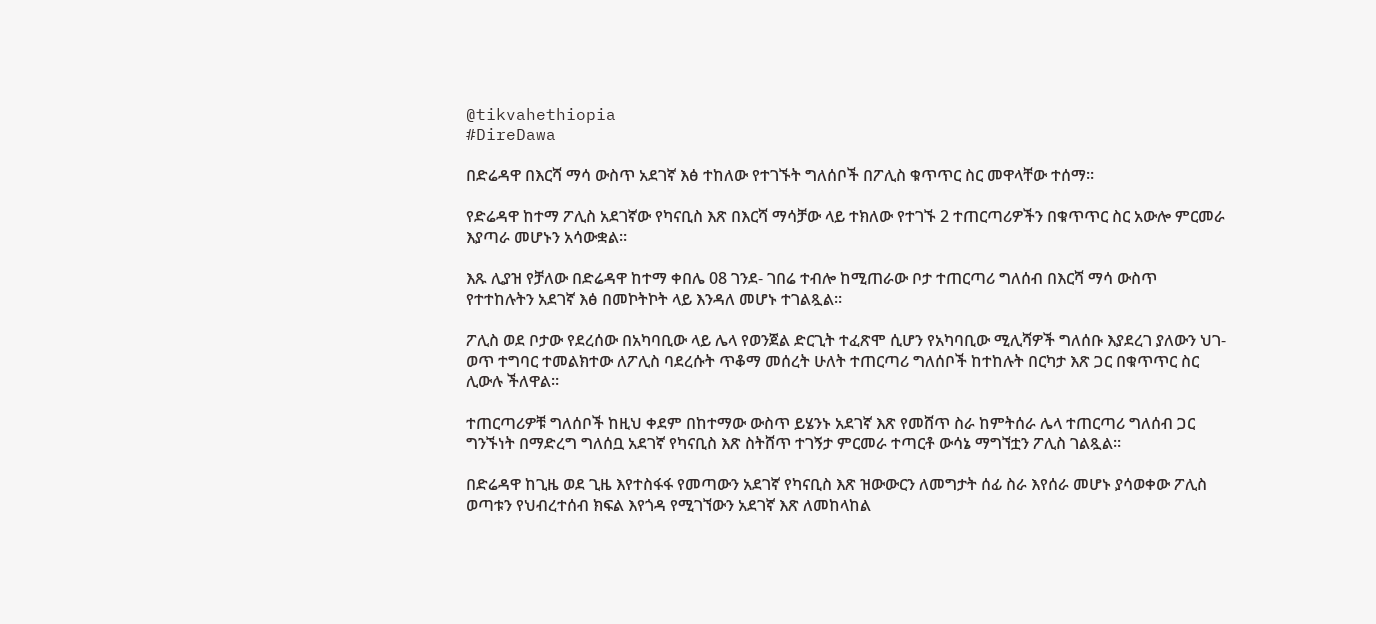@tikvahethiopia
#DireDawa

በድሬዳዋ በእርሻ ማሳ ውስጥ አደገኛ እፅ ተከለው የተገኙት ግለሰቦች በፖሊስ ቁጥጥር ስር መዋላቸው ተሰማ።

የድሬዳዋ ከተማ ፖሊስ አደገኛው የካናቢስ እጽ በእርሻ ማሳቻው ላይ ተክለው የተገኙ 2 ተጠርጣሪዎችን በቁጥጥር ስር አውሎ ምርመራ እያጣራ መሆኑን አሳውቋል።

እጹ ሊያዝ የቻለው በድሬዳዋ ከተማ ቀበሌ 08 ገንደ- ገበሬ ተብሎ ከሚጠራው ቦታ ተጠርጣሪ ግለሰብ በእርሻ ማሳ ውስጥ የተተከሉትን አደገኛ እፅ በመኮትኮት ላይ እንዳለ መሆኑ ተገልጿል።

ፖሊስ ወደ ቦታው የደረሰው በአካባቢው ላይ ሌላ የወንጀል ድርጊት ተፈጽሞ ሲሆን የአካባቢው ሚሊሻዎች ግለሰቡ እያደረገ ያለውን ህገ-ወጥ ተግባር ተመልክተው ለፖሊስ ባደረሱት ጥቆማ መሰረት ሁለት ተጠርጣሪ ግለሰቦች ከተከሉት በርካታ እጽ ጋር በቁጥጥር ስር ሊውሉ ችለዋል።

ተጠርጣሪዎቹ ግለሰቦች ከዚህ ቀደም በከተማው ውስጥ ይሄንኑ አደገኛ እጽ የመሸጥ ስራ ከምትሰራ ሌላ ተጠርጣሪ ግለሰብ ጋር ግንኙነት በማድረግ ግለሰቧ አደገኛ የካናቢስ እጽ ስትሸጥ ተገኝታ ምርመራ ተጣርቶ ውሳኔ ማግኘቷን ፖሊስ ገልጿል።

በድሬዳዋ ከጊዜ ወደ ጊዜ እየተስፋፋ የመጣውን አደገኛ የካናቢስ እጽ ዝውውርን ለመግታት ሰፊ ስራ እየሰራ መሆኑ ያሳወቀው ፖሊስ ወጣቱን የህብረተሰብ ክፍል እየጎዳ የሚገኘውን አደገኛ እጽ ለመከላከል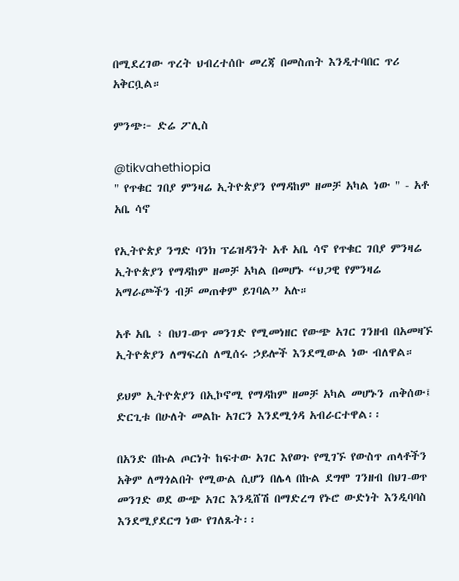በሚደረገው ጥረት ህብረተሰቡ መረጃ በመስጠት እንዲተባበር ጥሪ አቅርቧል።

ምንጭ፦ ድሬ ፖሊስ

@tikvahethiopia
" የጥቁር ገበያ ምንዛሬ ኢትዮጵያን የማዳከም ዘመቻ አካል ነው " - አቶ አቤ ሳኖ

የኢትዮጵያ ንግድ ባንክ ፕሬዝዳንት አቶ አቤ ሳኖ የጥቁር ገበያ ምንዛሬ ኢትዮጵያን የማዳከም ዘመቻ አካል በመሆኑ “ህጋዊ የምንዛሬ አማራጮችን ብቻ መጠቀም ይገባል” አሉ።

አቶ አቤ ፥ በህገ-ወጥ መንገድ የሚመነዘር የውጭ አገር ገንዘብ በአመዛኙ ኢትዮጵያን ለማፍረስ ለሚሰሩ ኃይሎች እንደሚውል ነው ብለዋል።

ይህም ኢትዮጵያን በኢኮኖሚ የማዳከም ዘመቻ አካል መሆኑን ጠቅሰው፤ ድርጊቱ በሁለት መልኩ አገርን እንደሚጎዳ አብራርተዋል፡፡

በአንድ በኩል ጦርነት ከፍተው አገር እየወጉ የሚገኙ የውስጥ ጠላቶችን አቅም ለማጎልበት የሚውል ሲሆን በሌላ በኩል ደግሞ ገንዘብ በህገ-ወጥ መንገድ ወደ ውጭ አገር እንዲሸሽ በማድረግ የኑሮ ውድነት እንዲባባስ እንደሚያደርግ ነው የገለጹት፡፡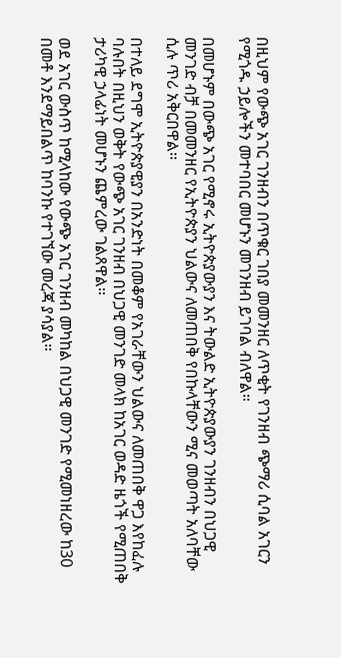በዚህም የውጭ አገር ገንዘብን በጥቁር ገበያ መመንዘር ለጥቂት የገንዘብ ጭማሪ ሲባል አገርን የሚጎዱ ኃይሎችን መተባበር መሆኑን መገንዘብ ይገባል ብለዋል።

በመሆኑም በውጭ አገር የሚኖሩ ኢትዮጵያውያን እና ትውልድ ኢትዮጵያውያን ገንዘብን በህጋዊ መንገድ ብቻ በመመንዘር የኢትዮጵያን ህልውና ለመጠበቅ የበኩላቸውን ሚና መወጣት አለባቸው ሲሉ ጥሪ አቅርበዋል፡፡

በተለይ ደግሞ ኢትዮጵያዊያን በአንድነት በመቆም የአገራቸውን ህልውና ለመጠበቅ ዋጋ እየከፈሉ ባሉበት በዚህን ወቅት የውጭ አገር ገንዘብ በህጋዊ መንገድ መላክ ከአገር ወዳድ ዜጎች የሚጠበቅ ታሪካዊ ኃላፊነት መሆኑን ጨምረው ገልጸዋል፡፡

ወደ አገር ውስጥ ከሚላከው የውጭ አገር ገንዘብ መካከል በህጋዊ መንገድ የሚመነዘረው ከ30 በመቶ እንደማይበልጥ ከባንኩ የተገኘው መረጃ ያሳያል።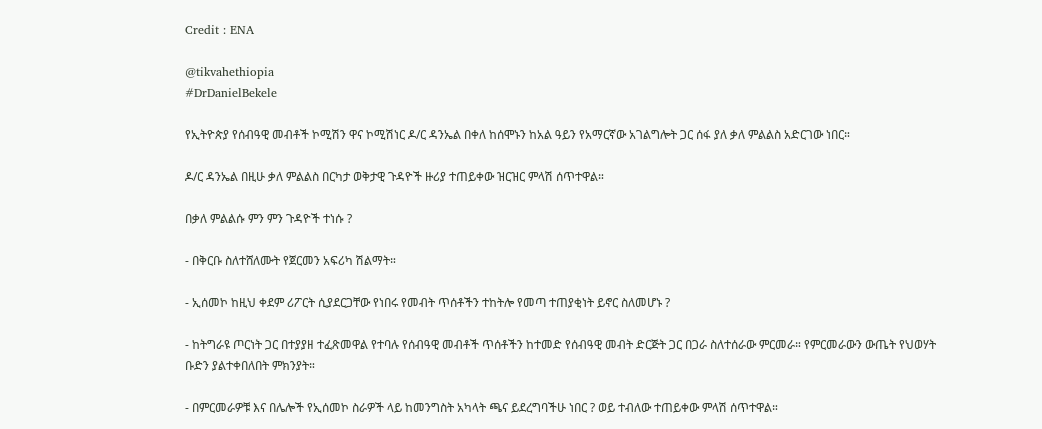Credit : ENA

@tikvahethiopia
#DrDanielBekele

የኢትዮጵያ የሰብዓዊ መብቶች ኮሚሽን ዋና ኮሚሽነር ዶ/ር ዳንኤል በቀለ ከሰሞኑን ከአል ዓይን የአማርኛው አገልግሎት ጋር ሰፋ ያለ ቃለ ምልልስ አድርገው ነበር።

ዶ/ር ዳንኤል በዚሁ ቃለ ምልልስ በርካታ ወቅታዊ ጉዳዮች ዙሪያ ተጠይቀው ዝርዝር ምላሽ ሰጥተዋል።

በቃለ ምልልሱ ምን ምን ጉዳዮች ተነሱ ?

- በቅርቡ ስለተሸለሙት የጀርመን አፍሪካ ሽልማት።

- ኢሰመኮ ከዚህ ቀደም ሪፖርት ሲያደርጋቸው የነበሩ የመብት ጥሰቶችን ተከትሎ የመጣ ተጠያቂነት ይኖር ስለመሆኑ ?

- ከትግራዩ ጦርነት ጋር በተያያዘ ተፈጽመዋል የተባሉ የሰብዓዊ መብቶች ጥሰቶችን ከተመድ የሰብዓዊ መብት ድርጅት ጋር በጋራ ስለተሰራው ምርመራ። የምርመራውን ውጤት የህወሃት ቡድን ያልተቀበለበት ምክንያት።

- በምርመራዎቹ እና በሌሎች የኢሰመኮ ስራዎች ላይ ከመንግስት አካላት ጫና ይደረግባችሁ ነበር ? ወይ ተብለው ተጠይቀው ምላሽ ሰጥተዋል።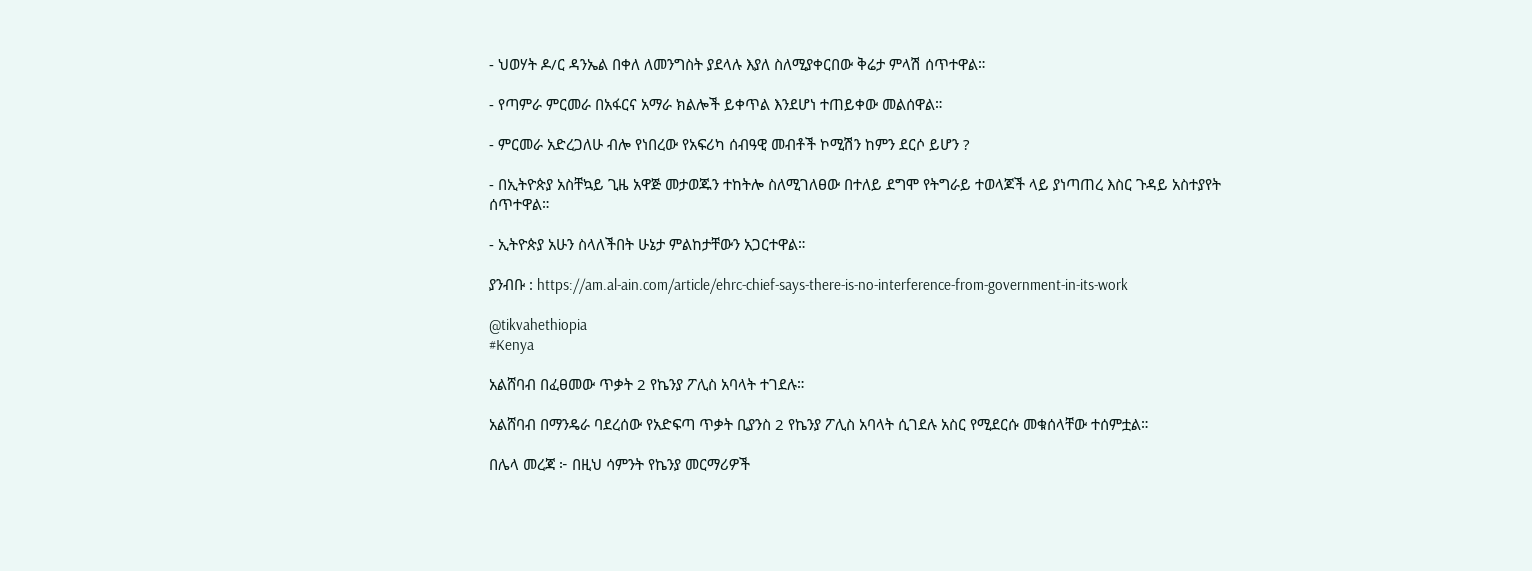- ህወሃት ዶ/ር ዳንኤል በቀለ ለመንግስት ያደላሉ እያለ ስለሚያቀርበው ቅሬታ ምላሽ ሰጥተዋል።

- የጣምራ ምርመራ በአፋርና አማራ ክልሎች ይቀጥል እንደሆነ ተጠይቀው መልሰዋል።

- ምርመራ አድረጋለሁ ብሎ የነበረው የአፍሪካ ሰብዓዊ መብቶች ኮሚሽን ከምን ደርሶ ይሆን ?

- በኢትዮጵያ አስቸኳይ ጊዜ አዋጅ መታወጁን ተከትሎ ስለሚገለፀው በተለይ ደግሞ የትግራይ ተወላጆች ላይ ያነጣጠረ እስር ጉዳይ አስተያየት ሰጥተዋል።

- ኢትዮጵያ አሁን ስላለችበት ሁኔታ ምልከታቸውን አጋርተዋል።

ያንብቡ : https://am.al-ain.com/article/ehrc-chief-says-there-is-no-interference-from-government-in-its-work

@tikvahethiopia
#Kenya

አልሸባብ በፈፀመው ጥቃት 2 የኬንያ ፖሊስ አባላት ተገደሉ።

አልሸባብ በማንዴራ ባደረሰው የአድፍጣ ጥቃት ቢያንስ 2 የኬንያ ፖሊስ አባላት ሲገደሉ አስር የሚደርሱ መቁሰላቸው ተሰምቷል።

በሌላ መረጃ ፦ በዚህ ሳምንት የኬንያ መርማሪዎች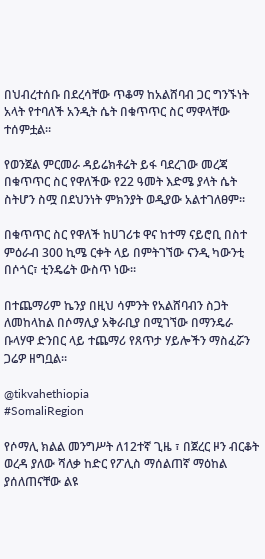በህብረተሰቡ በደረሳቸው ጥቆማ ከአልሸባብ ጋር ግንኙነት አላት የተባለች አንዲት ሴት በቁጥጥር ስር ማዋላቸው ተሰምቷል።

የወንጀል ምርመራ ዳይሬክቶሬት ይፋ ባደረገው መረጃ በቁጥጥር ስር የዋለችው የ22 ዓመት እድሜ ያላት ሴት ስትሆን ስሟ በደህንነት ምክንያት ወዲያው አልተገለፀም።

በቁጥጥር ስር የዋለች ከሀገሪቱ ዋና ከተማ ናይሮቢ በስተ ምዕራብ 300 ኪሜ ርቀት ላይ በምትገኘው ናንዲ ካውንቲ በሶጎር፣ ቲንዴሬት ውስጥ ነው።

በተጨማሪም ኬንያ በዚህ ሳምንት የአልሸባብን ስጋት ለመከላከል በሶማሊያ አቅራቢያ በሚገኘው በማንዴራ ቡላሃዋ ድንበር ላይ ተጨማሪ የጸጥታ ሃይሎችን ማስፈሯን ጋሬዎ ዘግቧል።

@tikvahethiopia
#SomaliRegion

የሶማሊ ክልል መንግሥት ለ12ተኛ ጊዜ ፣ በጀረር ዞን ብርቆት ወረዳ ያለው ሻለቃ ከድር የፖሊስ ማሰልጠኛ ማዕከል ያሰለጠናቸው ልዩ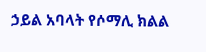ኃይል አባላት የሶማሊ ክልል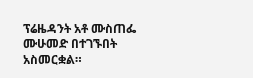ፕሬዜዳንት አቶ ሙስጠፌ ሙሁመድ በተገኙበት አስመርቋል።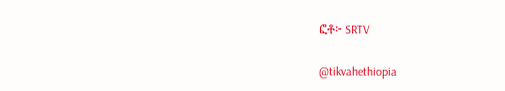ፎቶ፦ SRTV

@tikvahethiopia